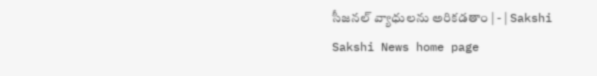సీజనల్‌ వ్యాధులను అరికడతాం | - | Sakshi
Sakshi News home page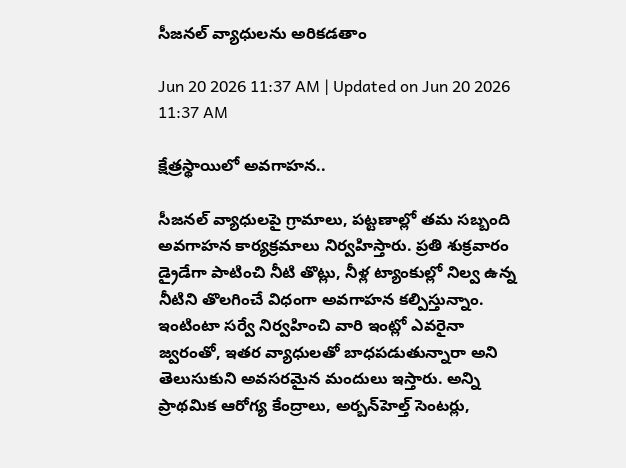సీజనల్‌ వ్యాధులను అరికడతాం

Jun 20 2026 11:37 AM | Updated on Jun 20 2026 11:37 AM

క్షేత్రస్థాయిలో అవగాహన..

సీజనల్‌ వ్యాధులపై గ్రామాలు, పట్టణాల్లో తమ సబ్బంది అవగాహన కార్యక్రమాలు నిర్వహిస్తారు. ప్రతి శుక్రవారం డ్రైడేగా పాటించి నీటి తొట్లు, నీళ్ల ట్యాంకుల్లో నిల్వ ఉన్న నీటిని తొలగించే విధంగా అవగాహన కల్పిస్తున్నాం. ఇంటింటా సర్వే నిర్వహించి వారి ఇంట్లో ఎవరైనా జ్వరంతో, ఇతర వ్యాధులతో బాధపడుతున్నారా అని తెలుసుకుని అవసరమైన మందులు ఇస్తారు. అన్ని ప్రాథమిక ఆరోగ్య కేంద్రాలు, అర్బన్‌హెల్త్‌ సెంటర్లు,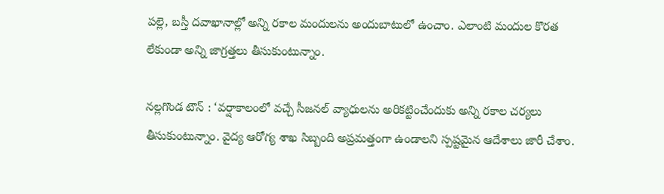పల్లె, బస్తీ దవాఖానాల్లో అన్ని రకాల మందులను అందుబాటులో ఉంచాం. ఎలాంటి మందుల కొరత లేకుండా అన్ని జాగ్రత్తలు తీసుకుంటున్నాం.

నల్లగొండ టౌన్‌ : ‘వర్షాకాలంలో వచ్చే సీజనల్‌ వ్యాధులను అరికట్టించేందుకు అన్ని రకాల చర్యలు తీసుకుంటున్నాం. వైద్య ఆరోగ్య శాఖ సిబ్బంది అప్రమత్తంగా ఉండాలని స్పష్టమైన ఆదేశాలు జారీ చేశాం.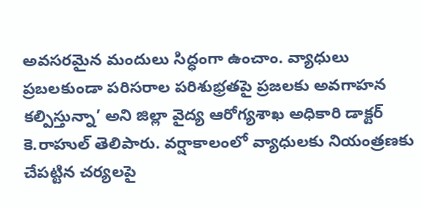అవసరమైన మందులు సిద్ధంగా ఉంచాం. వ్యాధులు ప్రబలకుండా పరిసరాల పరిశుభ్రతపై ప్రజలకు అవగాహన కల్పిస్తున్నా’ అని జిల్లా వైద్య ఆరోగ్యశాఖ అధికారి డాక్టర్‌ కె.రాహుల్‌ తెలిపారు. వర్షాకాలంలో వ్యాధులకు నియంత్రణకు చేపట్టిన చర్యలపై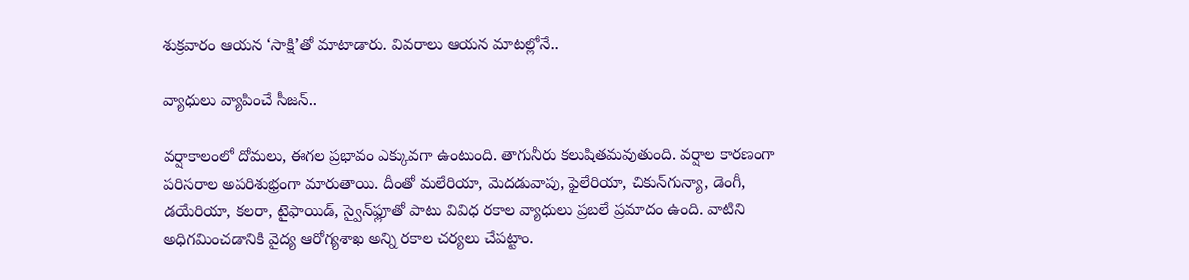శుక్రవారం ఆయన ‘సాక్షి’తో మాటాడారు. వివరాలు ఆయన మాటల్లోనే..

వ్యాధులు వ్యాపించే సీజన్‌..

వర్షాకాలంలో దోమలు, ఈగల ప్రభావం ఎక్కువగా ఉంటుంది. తాగునీరు కలుషితమవుతుంది. వర్షాల కారణంగా పరిసరాల అపరిశుభ్రంగా మారుతాయి. దీంతో మలేరియా, మెదడువాపు, ఫైలేరియా, చికున్‌గున్యా, డెంగీ, డయేరియా, కలరా, టైఫాయిడ్‌, స్వైన్‌ఫ్లూతో పాటు వివిధ రకాల వ్యాధులు ప్రబలే ప్రమాదం ఉంది. వాటిని అధిగమించడానికి వైద్య ఆరోగ్యశాఖ అన్ని రకాల చర్యలు చేపట్టాం.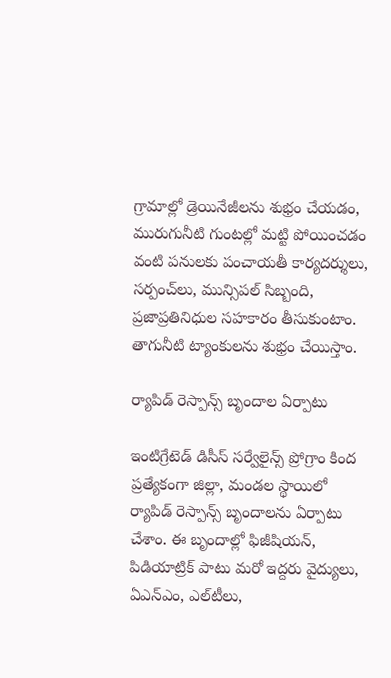గ్రామాల్లో డ్రెయినేజీలను శుభ్రం చేయడం, మురుగునీటి గుంటల్లో మట్టి పోయించడం వంటి పనులకు పంచాయతీ కార్యదర్శులు, సర్పంచ్‌లు, మున్సిపల్‌ సిబ్బంది, ప్రజాప్రతినిధుల సహకారం తీసుకుంటాం. తాగునీటి ట్యాంకులను శుభ్రం చేయిస్తాం.

ర్యాపిడ్‌ రెస్పాన్స్‌ బృందాల ఏర్పాటు

ఇంటిగ్రేటెడ్‌ డిసీస్‌ సర్వేలైన్స్‌ ప్రోగ్రాం కింద ప్రత్యేకంగా జిల్లా, మండల స్థాయిలో ర్యాపిడ్‌ రెస్పాన్స్‌ బృందాలను ఏర్పాటు చేశాం. ఈ బృందాల్లో ఫిజీషియన్‌, పిడియాట్రిక్‌ పాటు మరో ఇద్దరు వైద్యులు, ఏఎన్‌ఎం, ఎల్‌టీలు,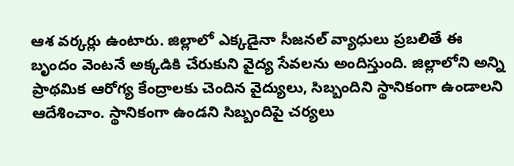ఆశ వర్కర్లు ఉంటారు. జిల్లాలో ఎక్కడైనా సీజనల్‌ వ్యాధులు ప్రబలితే ఈ బృందం వెంటనే అక్కడికి చేరుకుని వైద్య సేవలను అందిస్తుంది. జిల్లాలోని అన్ని ప్రాథమిక ఆరోగ్య కేంద్రాలకు చెందిన వైద్యులు, సిబ్బందిని స్థానికంగా ఉండాలని ఆదేశించాం. స్థానికంగా ఉండని సిబ్బందిపై చర్యలు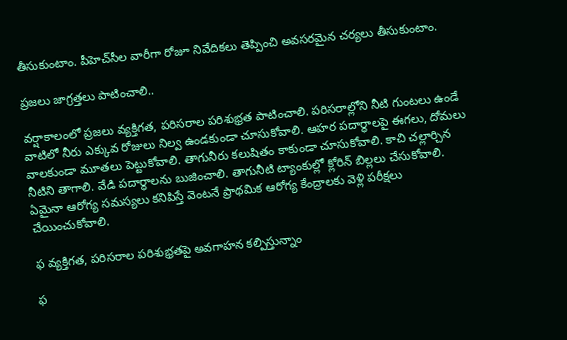తీసుకుంటాం. పీహెచ్‌సీల వారీగా రోజూ నివేదికలు తెప్పించి అవసరమైన చర్యలు తీసుకుంటాం.

ప్రజలు జాగ్రత్తలు పాటించాలి..

వర్షాకాలంలో ప్రజలు వ్యక్తిగత, పరిసరాల పరిశుభ్రత పాటించాలి. పరిసరాల్లోని నీటి గుంటలు ఉండే వాటిలో నీరు ఎక్కువ రోజులు నిల్వ ఉండకుండా చూసుకోవాలి. ఆహర పదార్థాలపై ఈగలు, దోమలు వాలకుండా మూతలు పెట్టుకోవాలి. తాగునీరు కలుషితం కాకుండా చూసుకోవాలి. కాచి చల్లార్చిన నీటిని తాగాలి. వేడి పదార్థాలను బుజించాలి. తాగునీటి ట్యాంకుల్లో క్లోరిన్‌ బిల్లలు చేసుకోవాలి. ఏమైనా ఆరోగ్య సమస్యలు కనిపిస్తే వెంటనే ప్రాథమిక ఆరోగ్య కేంద్రాలకు వెళ్లి పరీక్షలు చేయించుకోవాలి.

ఫ వ్యక్తిగత, పరిసరాల పరిశుభ్రతపై అవగాహన కల్పిస్తున్నాం

ఫ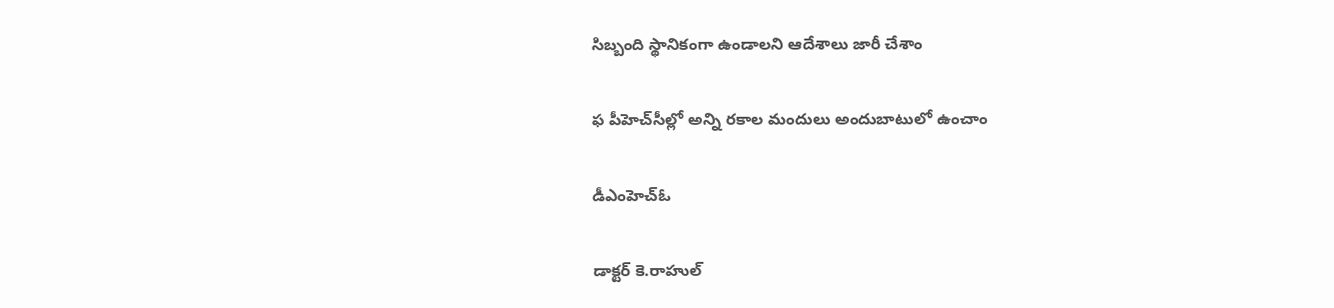సిబ్బంది స్థానికంగా ఉండాలని ఆదేశాలు జారీ చేశాం

ఫ పీహెచ్‌సీల్లో అన్ని రకాల మందులు అందుబాటులో ఉంచాం

డీఎంహెచ్‌ఓ

డాక్టర్‌ కె.రాహుల్‌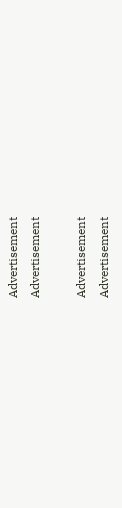Advertisement
Advertisement

Advertisement
Advertisement